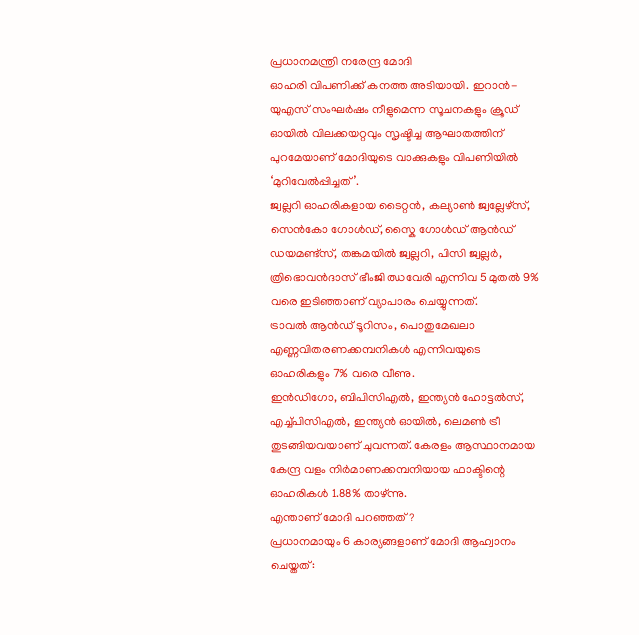പ്രധാനമന്ത്രി നരേന്ദ്ര മോദി
ഓഹരി വിപണിക്ക് കനത്ത അടിയായി. ഇറാൻ-യുഎസ് സംഘർഷം നീളുമെന്ന സൂചനകളും ക്രൂഡ് ഓയിൽ വിലക്കയറ്റവും സൃഷ്ടിച്ച ആഘാതത്തിന് പുറമേയാണ് മോദിയുടെ വാക്കുകളും വിപണിയിൽ ‘മുറിവേൽപ്പിച്ചത്’.
ജ്വല്ലറി ഓഹരികളായ ടൈറ്റൻ, കല്യാൺ ജ്വല്ലേഴ്സ്, സെൻകോ ഗോൾഡ്, സ്കൈ ഗോൾഡ് ആൻഡ് ഡയമണ്ട്സ്, തങ്കമയിൽ ജ്വല്ലറി, പിസി ജ്വല്ലർ, ത്രിഭൊവൻദാസ് ഭീംജി ഝവേരി എന്നിവ 5 മുതൽ 9% വരെ ഇടിഞ്ഞാണ് വ്യാപാരം ചെയ്യുന്നത്.
ട്രാവൽ ആൻഡ് ടൂറിസം, പൊതുമേഖലാ എണ്ണവിതരണക്കമ്പനികൾ എന്നിവയുടെ ഓഹരികളും 7% വരെ വീണു.
ഇൻഡിഗോ, ബിപിസിഎൽ, ഇന്ത്യൻ ഹോട്ടൽസ്, എച്ച്പിസിഎൽ, ഇന്ത്യൻ ഓയിൽ, ലെമൺ ട്രീ തുടങ്ങിയവയാണ് ചുവന്നത്. കേരളം ആസ്ഥാനമായ കേന്ദ്ര വളം നിർമാണക്കമ്പനിയായ ഫാക്ടിന്റെ ഓഹരികൾ 1.88% താഴ്ന്നു.
എന്താണ് മോദി പറഞ്ഞത്?
പ്രധാനമായും 6 കാര്യങ്ങളാണ് മോദി ആഹ്വാനം ചെയ്തത്: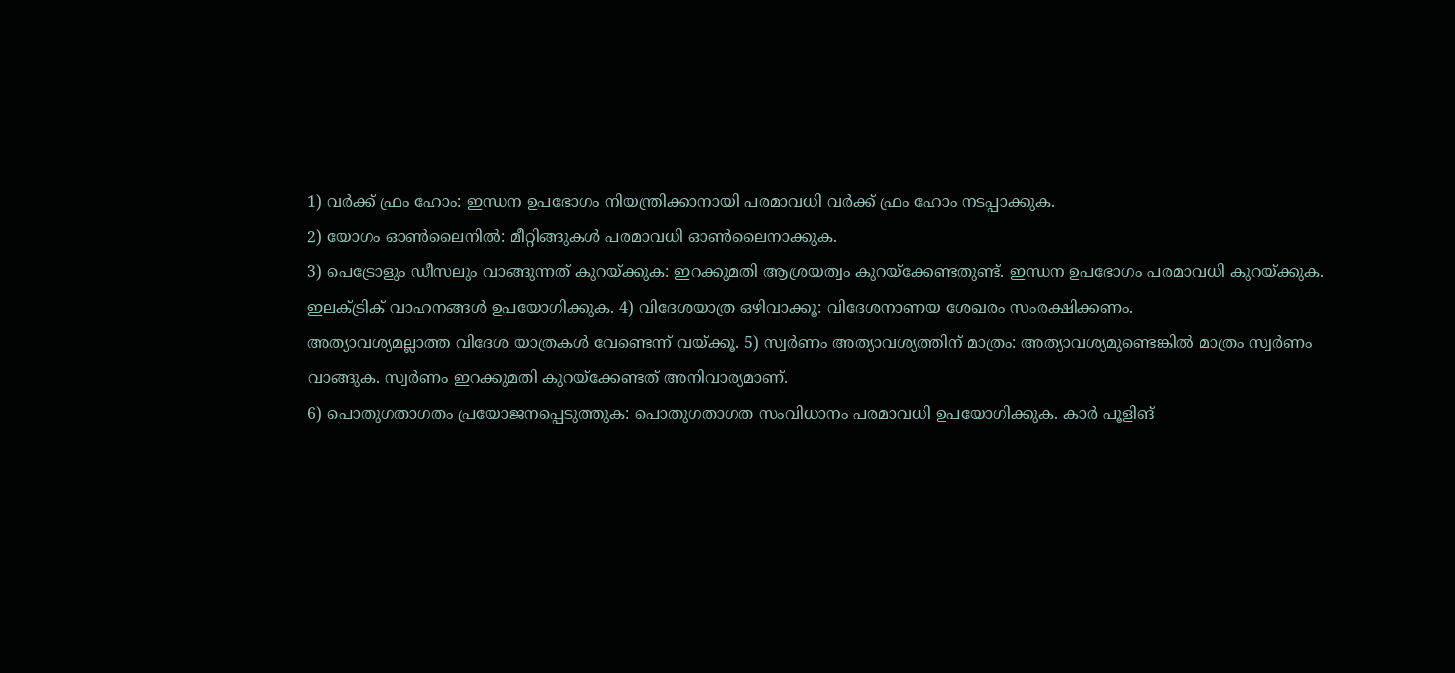1) വർക്ക് ഫ്രം ഹോം: ഇന്ധന ഉപഭോഗം നിയന്ത്രിക്കാനായി പരമാവധി വർക്ക് ഫ്രം ഹോം നടപ്പാക്കുക.
2) യോഗം ഓൺലൈനിൽ: മീറ്റിങ്ങുകൾ പരമാവധി ഓൺലൈനാക്കുക.
3) പെട്രോളും ഡീസലും വാങ്ങുന്നത് കുറയ്ക്കുക: ഇറക്കുമതി ആശ്രയത്വം കുറയ്ക്കേണ്ടതുണ്ട്. ഇന്ധന ഉപഭോഗം പരമാവധി കുറയ്ക്കുക.
ഇലക്ട്രിക് വാഹനങ്ങൾ ഉപയോഗിക്കുക. 4) വിദേശയാത്ര ഒഴിവാക്കൂ: വിദേശനാണയ ശേഖരം സംരക്ഷിക്കണം.
അത്യാവശ്യമല്ലാത്ത വിദേശ യാത്രകൾ വേണ്ടെന്ന് വയ്ക്കൂ. 5) സ്വർണം അത്യാവശ്യത്തിന് മാത്രം: അത്യാവശ്യമുണ്ടെങ്കിൽ മാത്രം സ്വർണം വാങ്ങുക. സ്വർണം ഇറക്കുമതി കുറയ്ക്കേണ്ടത് അനിവാര്യമാണ്.
6) പൊതുഗതാഗതം പ്രയോജനപ്പെടുത്തുക: പൊതുഗതാഗത സംവിധാനം പരമാവധി ഉപയോഗിക്കുക. കാർ പൂളിങ്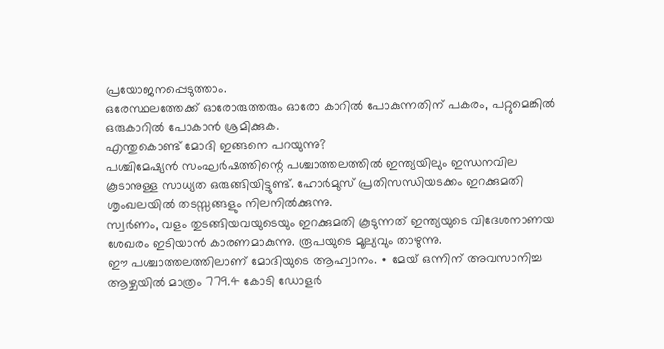പ്രയോജനപ്പെടുത്താം.
ഒരേസ്ഥലത്തേക്ക് ഓരോരുത്തരും ഓരോ കാറിൽ പോകുന്നതിന് പകരം, പറ്റുമെങ്കിൽ ഒരുകാറിൽ പോകാൻ ശ്രമിക്കുക.
എന്തുകൊണ്ട് മോദി ഇങ്ങനെ പറയുന്നു?
പശ്ചിമേഷ്യൻ സംഘർഷത്തിന്റെ പശ്ചാത്തലത്തിൽ ഇന്ത്യയിലും ഇന്ധനവില കൂടാനുള്ള സാധ്യത ഒരുങ്ങിയിട്ടുണ്ട്. ഹോർമുസ് പ്രതിസന്ധിയടക്കം ഇറക്കുമതി ശൃംഖലയിൽ തടസ്സങ്ങളും നിലനിൽക്കുന്നു.
സ്വർണം, വളം തുടങ്ങിയവയുടെയും ഇറക്കുമതി കൂടുന്നത് ഇന്ത്യയുടെ വിദേശനാണയ ശേഖരം ഇടിയാൻ കാരണമാകുന്നു. രൂപയുടെ മൂല്യവും താഴുന്നു.
ഈ പശ്ചാത്തലത്തിലാണ് മോദിയുടെ ആഹ്വാനം. ∙ മേയ് ഒന്നിന് അവസാനിച്ച ആഴ്ചയിൽ മാത്രം 779.4 കോടി ഡോളർ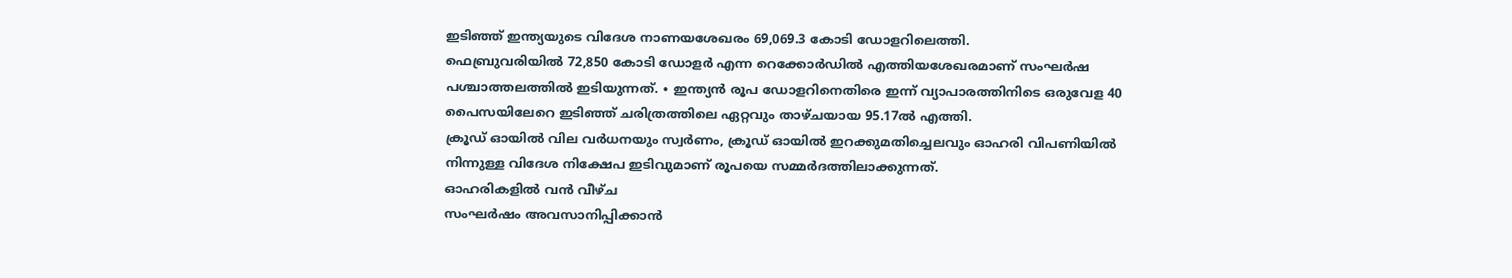ഇടിഞ്ഞ് ഇന്ത്യയുടെ വിദേശ നാണയശേഖരം 69,069.3 കോടി ഡോളറിലെത്തി.
ഫെബ്രുവരിയിൽ 72,850 കോടി ഡോളർ എന്ന റെക്കോർഡിൽ എത്തിയശേഖരമാണ് സംഘർഷ പശ്ചാത്തലത്തിൽ ഇടിയുന്നത്. ∙ ഇന്ത്യൻ രൂപ ഡോളറിനെതിരെ ഇന്ന് വ്യാപാരത്തിനിടെ ഒരുവേള 40 പൈസയിലേറെ ഇടിഞ്ഞ് ചരിത്രത്തിലെ ഏറ്റവും താഴ്ചയായ 95.17ൽ എത്തി.
ക്രൂഡ് ഓയിൽ വില വർധനയും സ്വർണം, ക്രൂഡ് ഓയിൽ ഇറക്കുമതിച്ചെലവും ഓഹരി വിപണിയിൽ നിന്നുള്ള വിദേശ നിക്ഷേപ ഇടിവുമാണ് രൂപയെ സമ്മർദത്തിലാക്കുന്നത്.
ഓഹരികളിൽ വൻ വീഴ്ച
സംഘർഷം അവസാനിപ്പിക്കാൻ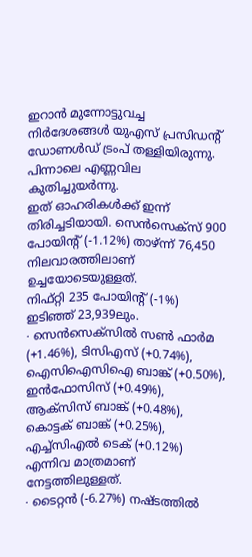ഇറാൻ മുന്നോട്ടുവച്ച നിർദേശങ്ങൾ യുഎസ് പ്രസിഡന്റ് ഡോണൾഡ് ട്രംപ് തള്ളിയിരുന്നു. പിന്നാലെ എണ്ണവില കുതിച്ചുയർന്നു.
ഇത് ഓഹരികൾക്ക് ഇന്ന് തിരിച്ചടിയായി. സെൻസെക്സ് 900 പോയിന്റ് (-1.12%) താഴ്ന്ന് 76,450 നിലവാരത്തിലാണ് ഉച്ചയോടെയുള്ളത്.
നിഫ്റ്റി 235 പോയിന്റ് (-1%) ഇടിഞ്ഞ് 23,939ലും.
∙ സെൻസെക്സിൽ സൺ ഫാർമ (+1.46%), ടിസിഎസ് (+0.74%), ഐസിഐസിഐ ബാങ്ക് (+0.50%), ഇൻഫോസിസ് (+0.49%), ആക്സിസ് ബാങ്ക് (+0.48%), കൊട്ടക് ബാങ്ക് (+0.25%), എച്ച്സിഎൽ ടെക് (+0.12%) എന്നിവ മാത്രമാണ് നേട്ടത്തിലുള്ളത്.
∙ ടൈറ്റൻ (-6.27%) നഷ്ടത്തിൽ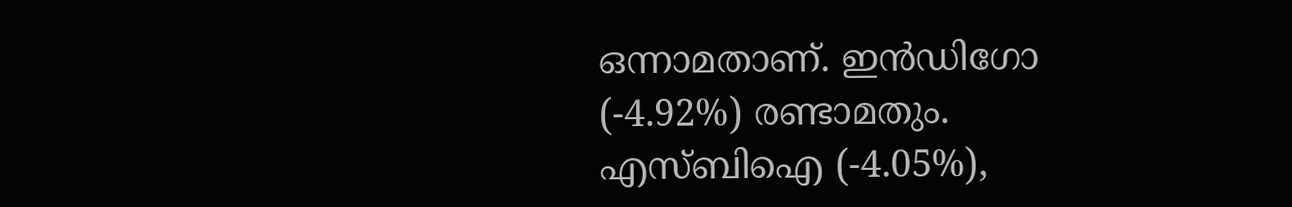ഒന്നാമതാണ്. ഇൻഡിഗോ (-4.92%) രണ്ടാമതും.
എസ്ബിഐ (-4.05%),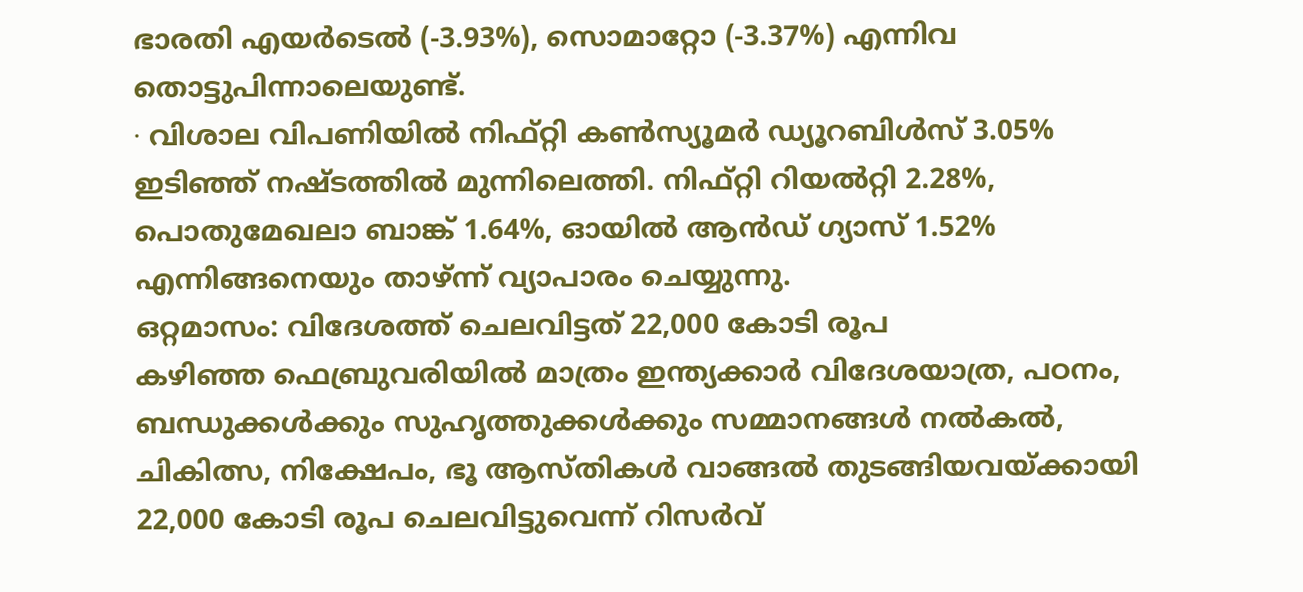ഭാരതി എയർടെൽ (-3.93%), സൊമാറ്റോ (-3.37%) എന്നിവ തൊട്ടുപിന്നാലെയുണ്ട്.
∙ വിശാല വിപണിയിൽ നിഫ്റ്റി കൺസ്യൂമർ ഡ്യൂറബിൾസ് 3.05% ഇടിഞ്ഞ് നഷ്ടത്തിൽ മുന്നിലെത്തി. നിഫ്റ്റി റിയൽറ്റി 2.28%, പൊതുമേഖലാ ബാങ്ക് 1.64%, ഓയിൽ ആൻഡ് ഗ്യാസ് 1.52% എന്നിങ്ങനെയും താഴ്ന്ന് വ്യാപാരം ചെയ്യുന്നു.
ഒറ്റമാസം: വിദേശത്ത് ചെലവിട്ടത് 22,000 കോടി രൂപ
കഴിഞ്ഞ ഫെബ്രുവരിയിൽ മാത്രം ഇന്ത്യക്കാർ വിദേശയാത്ര, പഠനം, ബന്ധുക്കൾക്കും സുഹൃത്തുക്കൾക്കും സമ്മാനങ്ങൾ നൽകൽ, ചികിത്സ, നിക്ഷേപം, ഭൂ ആസ്തികൾ വാങ്ങൽ തുടങ്ങിയവയ്ക്കായി 22,000 കോടി രൂപ ചെലവിട്ടുവെന്ന് റിസർവ്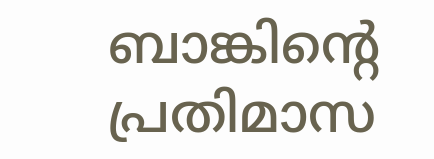ബാങ്കിന്റെ പ്രതിമാസ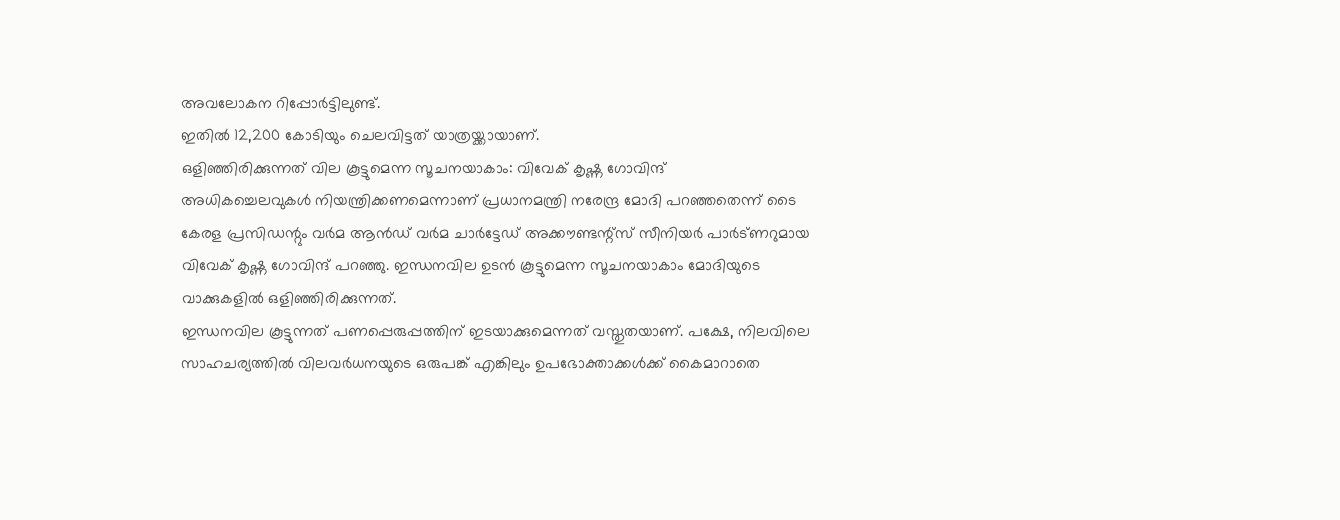അവലോകന റിപ്പോർട്ടിലുണ്ട്.
ഇതിൽ 12,200 കോടിയും ചെലവിട്ടത് യാത്രയ്ക്കായാണ്.
ഒളിഞ്ഞിരിക്കുന്നത് വില കൂട്ടുമെന്ന സൂചനയാകാം: വിവേക് കൃഷ്ണ ഗോവിന്ദ്
അധികച്ചെലവുകൾ നിയന്ത്രിക്കണമെന്നാണ് പ്രധാനമന്ത്രി നരേന്ദ്ര മോദി പറഞ്ഞതെന്ന് ടൈ കേരള പ്രസിഡന്റും വർമ ആൻഡ് വർമ ചാർട്ടേഡ് അക്കൗണ്ടന്റ്സ് സീനിയർ പാർട്ണറുമായ വിവേക് കൃഷ്ണ ഗോവിന്ദ് പറഞ്ഞു. ഇന്ധനവില ഉടൻ കൂട്ടുമെന്ന സൂചനയാകാം മോദിയുടെ വാക്കുകളിൽ ഒളിഞ്ഞിരിക്കുന്നത്.
ഇന്ധനവില കൂട്ടുന്നത് പണപ്പെരുപ്പത്തിന് ഇടയാക്കുമെന്നത് വസ്തുതയാണ്. പക്ഷേ, നിലവിലെ സാഹചര്യത്തിൽ വിലവർധനയുടെ ഒരുപങ്ക് എങ്കിലും ഉപഭോക്താക്കൾക്ക് കൈമാറാതെ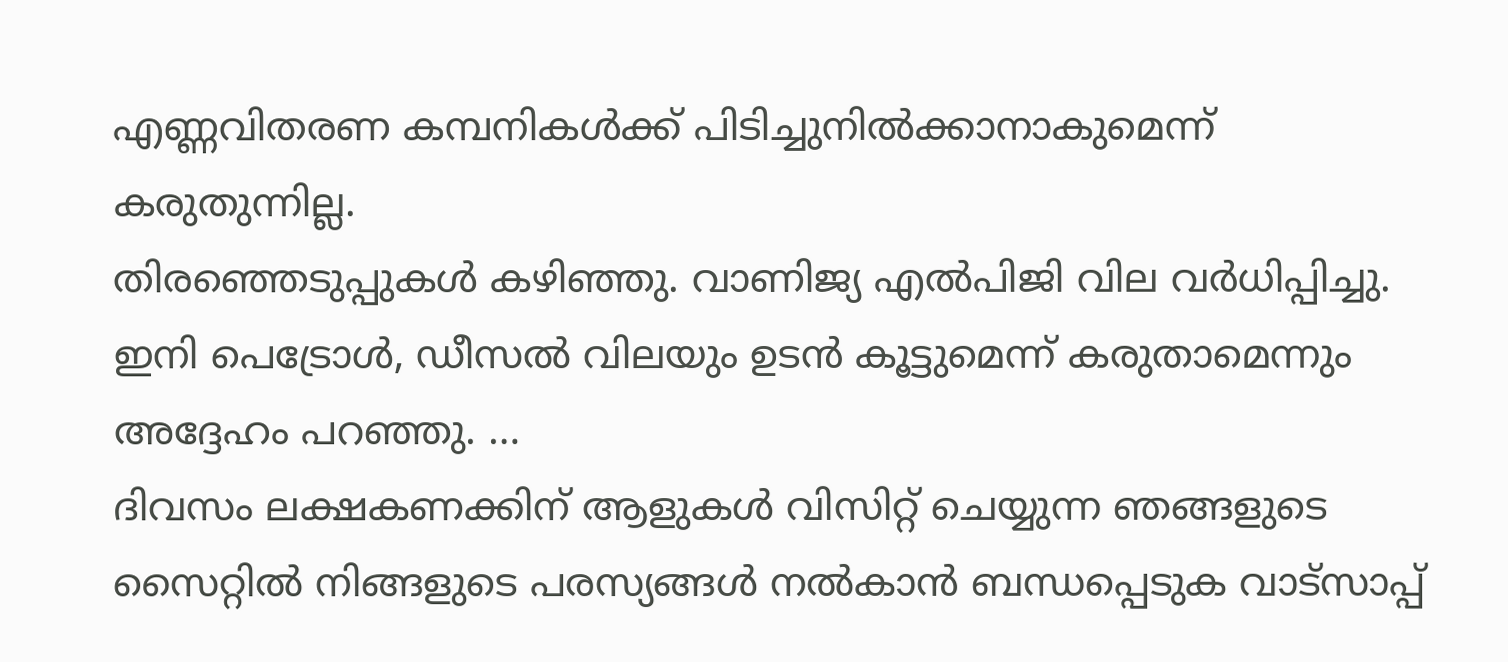എണ്ണവിതരണ കമ്പനികൾക്ക് പിടിച്ചുനിൽക്കാനാകുമെന്ന് കരുതുന്നില്ല.
തിരഞ്ഞെടുപ്പുകൾ കഴിഞ്ഞു. വാണിജ്യ എൽപിജി വില വർധിപ്പിച്ചു.
ഇനി പെട്രോൾ, ഡീസൽ വിലയും ഉടൻ കൂട്ടുമെന്ന് കരുതാമെന്നും അദ്ദേഹം പറഞ്ഞു. …
ദിവസം ലക്ഷകണക്കിന് ആളുകൾ വിസിറ്റ് ചെയ്യുന്ന ഞങ്ങളുടെ സൈറ്റിൽ നിങ്ങളുടെ പരസ്യങ്ങൾ നൽകാൻ ബന്ധപ്പെടുക വാട്സാപ്പ്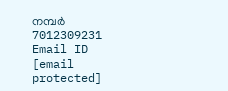നമ്പർ 7012309231 Email ID [email protected]